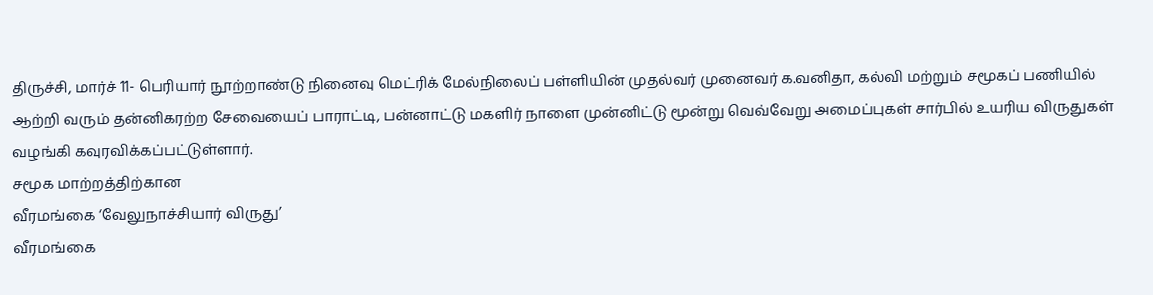திருச்சி, மார்ச் 11- பெரியார் நூற்றாண்டு நினைவு மெட்ரிக் மேல்நிலைப் பள்ளியின் முதல்வர் முனைவர் க.வனிதா, கல்வி மற்றும் சமூகப் பணியில் ஆற்றி வரும் தன்னிகரற்ற சேவையைப் பாராட்டி, பன்னாட்டு மகளிர் நாளை முன்னிட்டு மூன்று வெவ்வேறு அமைப்புகள் சார்பில் உயரிய விருதுகள் வழங்கி கவுரவிக்கப்பட்டுள்ளார்.
சமூக மாற்றத்திற்கான
வீரமங்கை ‘வேலுநாச்சியார் விருது’
வீரமங்கை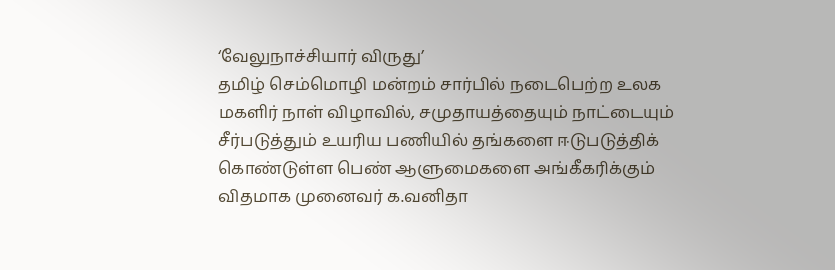‘வேலுநாச்சியார் விருது’
தமிழ் செம்மொழி மன்றம் சார்பில் நடைபெற்ற உலக மகளிர் நாள் விழாவில், சமுதாயத்தையும் நாட்டையும் சீர்படுத்தும் உயரிய பணியில் தங்களை ஈடுபடுத்திக் கொண்டுள்ள பெண் ஆளுமைகளை அங்கீகரிக்கும் விதமாக முனைவர் க.வனிதா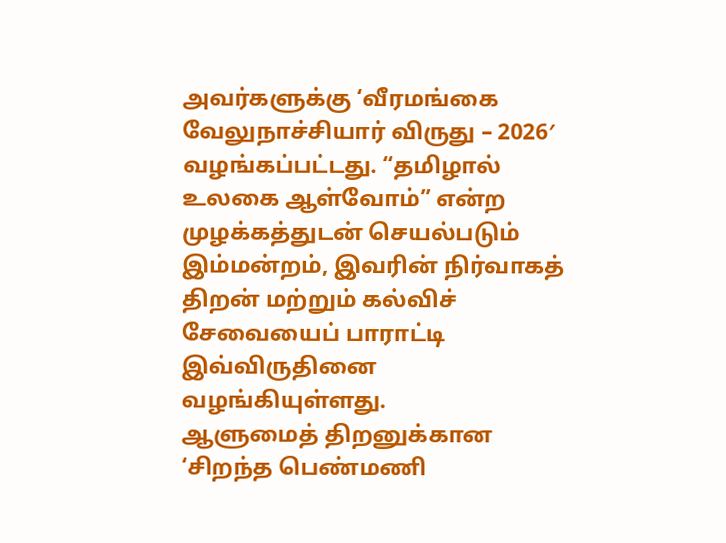அவர்களுக்கு ‘வீரமங்கை வேலுநாச்சியார் விருது – 2026′ வழங்கப்பட்டது. “தமிழால் உலகை ஆள்வோம்” என்ற முழக்கத்துடன் செயல்படும் இம்மன்றம், இவரின் நிர்வாகத் திறன் மற்றும் கல்விச் சேவையைப் பாராட்டி இவ்விருதினை வழங்கியுள்ளது.
ஆளுமைத் திறனுக்கான
‘சிறந்த பெண்மணி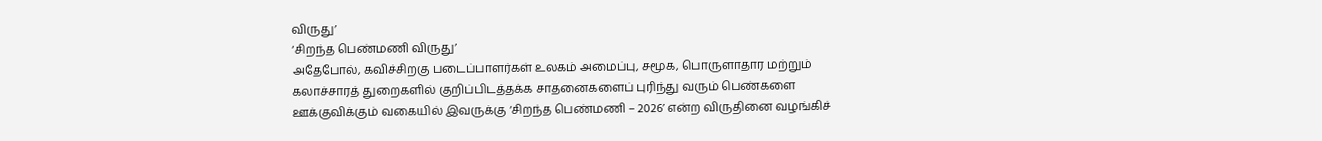விருது’
‘சிறந்த பெண்மணி விருது’
அதேபோல், கவிச்சிறகு படைப்பாளர்கள் உலகம் அமைப்பு, சமூக, பொருளாதார மற்றும் கலாச்சாரத் துறைகளில் குறிப்பிடத்தக்க சாதனைகளைப் புரிந்து வரும் பெண்களை ஊக்குவிக்கும் வகையில் இவருக்கு ‘சிறந்த பெண்மணி – 2026’ என்ற விருதினை வழங்கிச்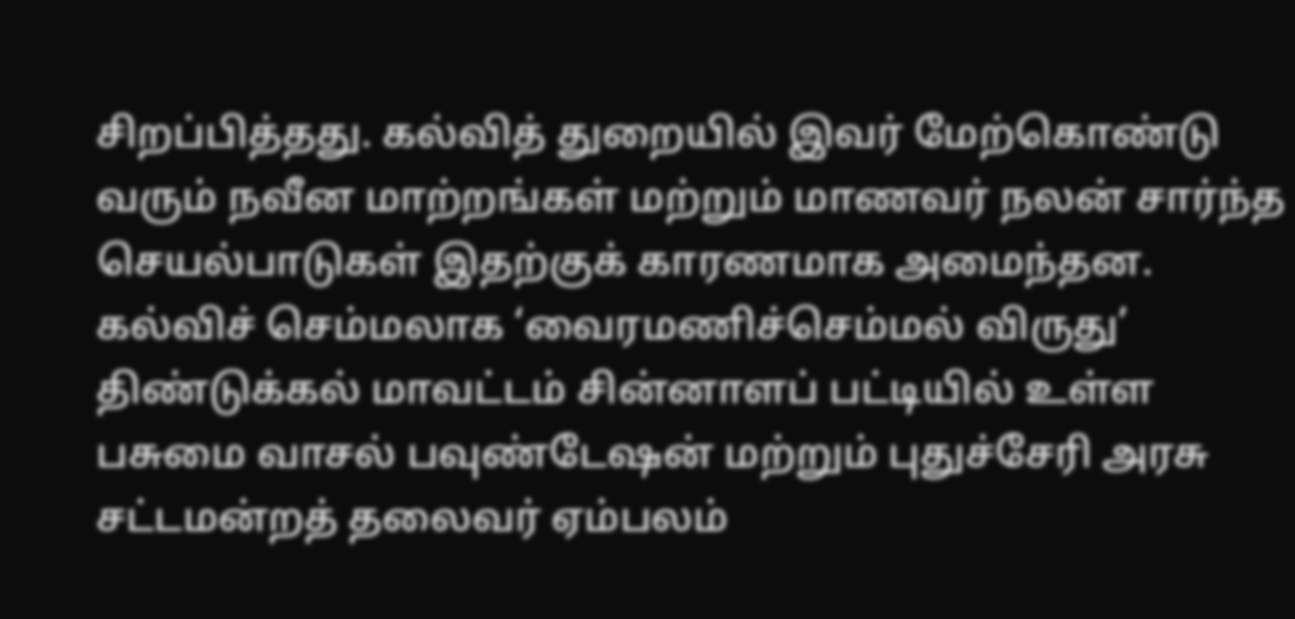சிறப்பித்தது. கல்வித் துறையில் இவர் மேற்கொண்டு வரும் நவீன மாற்றங்கள் மற்றும் மாணவர் நலன் சார்ந்த செயல்பாடுகள் இதற்குக் காரணமாக அமைந்தன.
கல்விச் செம்மலாக ‘வைரமணிச்செம்மல் விருது’
திண்டுக்கல் மாவட்டம் சின்னாளப் பட்டியில் உள்ள பசுமை வாசல் பவுண்டேஷன் மற்றும் புதுச்சேரி அரசு சட்டமன்றத் தலைவர் ஏம்பலம்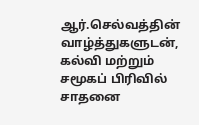ஆர்.செல்வத்தின் வாழ்த்துகளுடன், கல்வி மற்றும் சமூகப் பிரிவில் சாதனை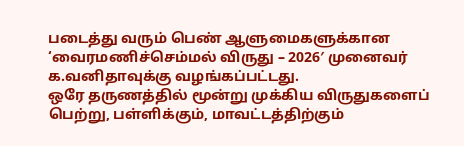படைத்து வரும் பெண் ஆளுமைகளுக்கான ‘வைரமணிச்செம்மல் விருது – 2026′ முனைவர் க.வனிதாவுக்கு வழங்கப்பட்டது.
ஒரே தருணத்தில் மூன்று முக்கிய விருதுகளைப் பெற்று, பள்ளிக்கும், மாவட்டத்திற்கும்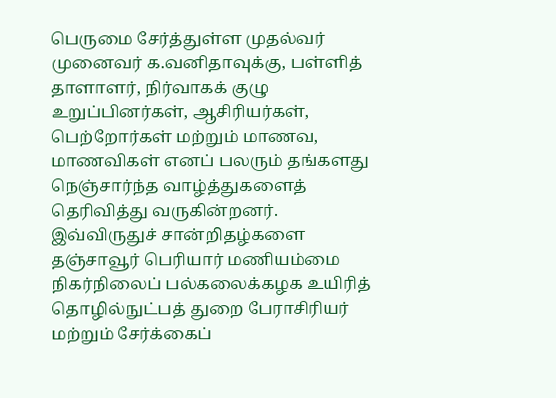பெருமை சேர்த்துள்ள முதல்வர் முனைவர் க.வனிதாவுக்கு, பள்ளித் தாளாளர், நிர்வாகக் குழு உறுப்பினர்கள், ஆசிரியர்கள், பெற்றோர்கள் மற்றும் மாணவ, மாணவிகள் எனப் பலரும் தங்களது நெஞ்சார்ந்த வாழ்த்துகளைத் தெரிவித்து வருகின்றனர்.
இவ்விருதுச் சான்றிதழ்களை தஞ்சாவூர் பெரியார் மணியம்மை நிகர்நிலைப் பல்கலைக்கழக உயிரித் தொழில்நுட்பத் துறை பேராசிரியர் மற்றும் சேர்க்கைப்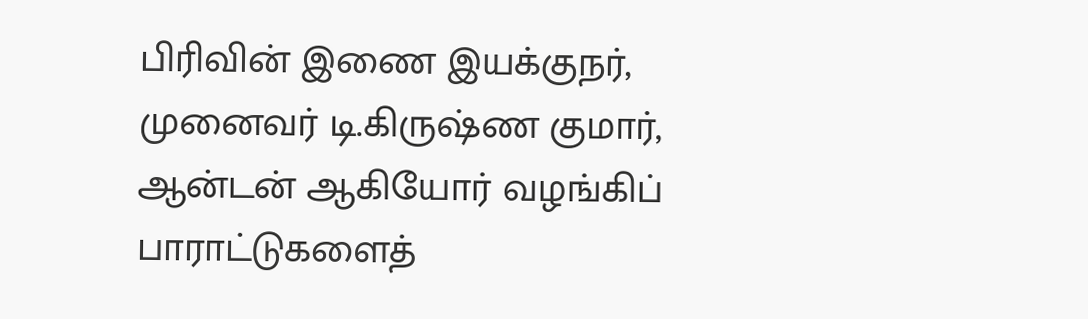பிரிவின் இணை இயக்குநர், முனைவர் டி.கிருஷ்ண குமார், ஆன்டன் ஆகியோர் வழங்கிப் பாராட்டுகளைத்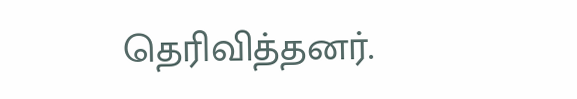தெரிவித்தனர்.